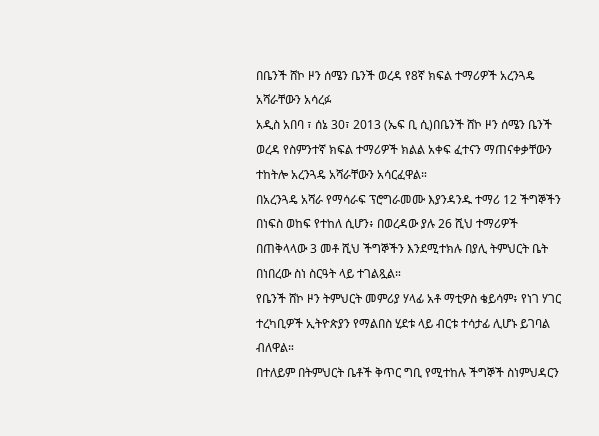በቤንች ሸኮ ዞን ሰሜን ቤንች ወረዳ የ8ኛ ክፍል ተማሪዎች አረንጓዴ አሻራቸውን አሳረፉ
አዲስ አበባ ፣ ሰኔ 30፣ 2013 (ኤፍ ቢ ሲ)በቤንች ሸኮ ዞን ሰሜን ቤንች ወረዳ የስምንተኛ ክፍል ተማሪዎች ክልል አቀፍ ፈተናን ማጠናቀቃቸውን ተከትሎ አረንጓዴ አሻራቸውን አሳርፈዋል።
በአረንጓዴ አሻራ የማሳራፍ ፕሮግራመሙ እያንዳንዱ ተማሪ 12 ችግኞችን በነፍስ ወከፍ የተከለ ሲሆን፥ በወረዳው ያሉ 26 ሺህ ተማሪዎች በጠቅላላው 3 መቶ ሺህ ችግኞችን እንደሚተክሉ በያሊ ትምህርት ቤት በነበረው ስነ ስርዓት ላይ ተገልጿል።
የቤንች ሸኮ ዞን ትምህርት መምሪያ ሃላፊ አቶ ማቲዎስ ቄይሳም፥ የነገ ሃገር ተረካቢዎች ኢትዮጵያን የማልበስ ሂደቱ ላይ ብርቱ ተሳታፊ ሊሆኑ ይገባል ብለዋል።
በተለይም በትምህርት ቤቶች ቅጥር ግቢ የሚተከሉ ችግኞች ስነምህዳርን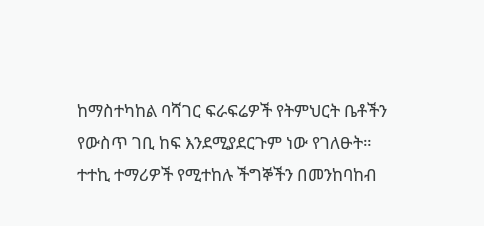ከማስተካከል ባሻገር ፍራፍሬዎች የትምህርት ቤቶችን የውስጥ ገቢ ከፍ እንደሚያደርጉም ነው የገለፁት።
ተተኪ ተማሪዎች የሚተከሉ ችግኞችን በመንከባከብ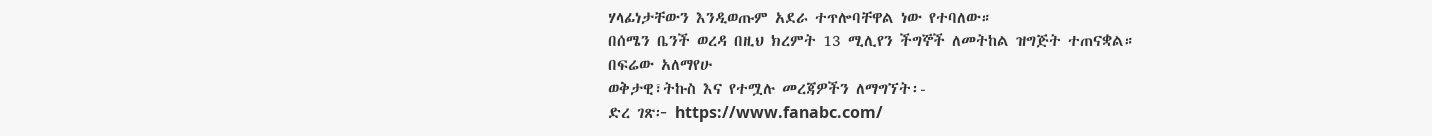ሃላፊነታቸውን እንዲወጡም አደራ ተጥሎባቸዋል ነው የተባለው።
በሰሜን ቤንች ወረዳ በዚህ ክረምት 13 ሚሊየን ችግኞች ለመትከል ዝግጅት ተጠናቋል።
በፍሬው አለማየሁ
ወቅታዊ፣ትኩስ እና የተሟሉ መረጃዎችን ለማግኘት፡-
ድረ ገጽ፦ https://www.fanabc.com/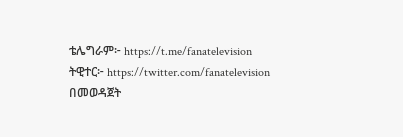ቴሌግራም፦ https://t.me/fanatelevision
ትዊተር፦ https://twitter.com/fanatelevision በመወዳጀት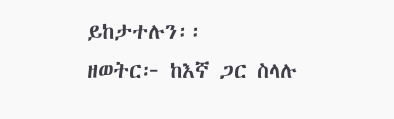ይከታተሉን፡፡
ዘወትር፦ ከእኛ ጋር ስላሉ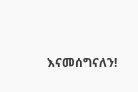እናመሰግናለን!